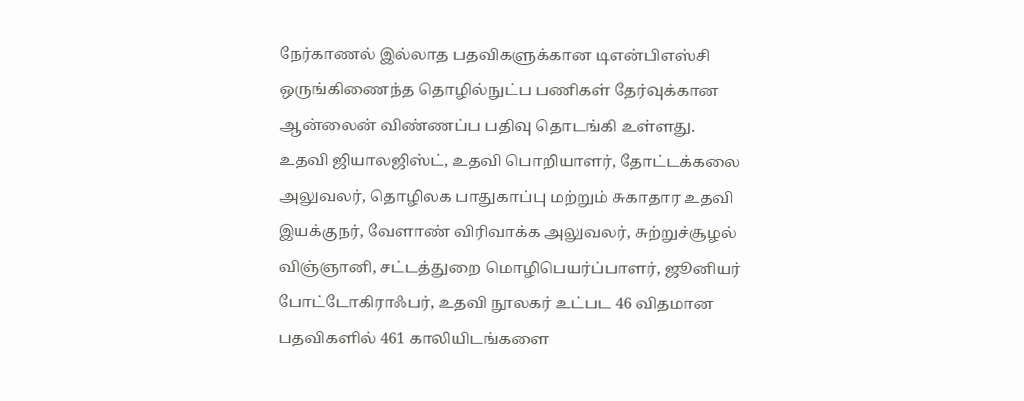நேர்காணல் இல்லாத பதவிகளுக்கான டிஎன்பிஎஸ்சி ஒருங்கிணைந்த தொழில்நுட்ப பணிகள் தேர்வுக்கான ஆன்லைன் விண்ணப்ப பதிவு தொடங்கி உள்ளது.
உதவி ஜியாலஜிஸ்ட், உதவி பொறியாளர், தோட்டக்கலை அலுவலர், தொழிலக பாதுகாப்பு மற்றும் சுகாதார உதவி இயக்குநர், வேளாண் விரிவாக்க அலுவலர், சுற்றுச்சூழல் விஞ்ஞானி, சட்டத்துறை மொழிபெயர்ப்பாளர், ஜூனியர் போட்டோகிராஃபர், உதவி நூலகர் உட்பட 46 விதமான பதவிகளில் 461 காலியிடங்களை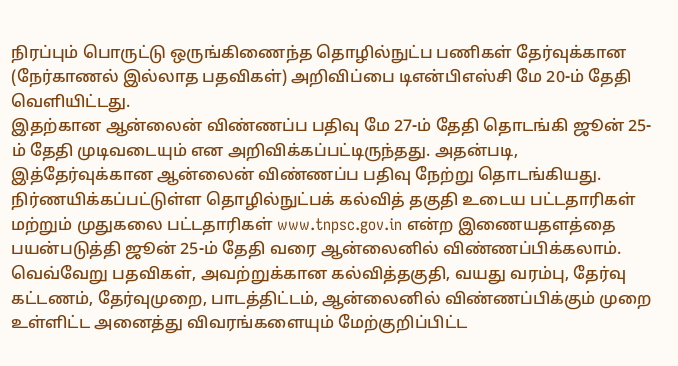நிரப்பும் பொருட்டு ஒருங்கிணைந்த தொழில்நுட்ப பணிகள் தேர்வுக்கான (நேர்காணல் இல்லாத பதவிகள்) அறிவிப்பை டிஎன்பிஎஸ்சி மே 20-ம் தேதி வெளியிட்டது.
இதற்கான ஆன்லைன் விண்ணப்ப பதிவு மே 27-ம் தேதி தொடங்கி ஜூன் 25-ம் தேதி முடிவடையும் என அறிவிக்கப்பட்டிருந்தது. அதன்படி, இத்தேர்வுக்கான ஆன்லைன் விண்ணப்ப பதிவு நேற்று தொடங்கியது. நிர்ணயிக்கப்பட்டுள்ள தொழில்நுட்பக் கல்வித் தகுதி உடைய பட்டதாரிகள் மற்றும் முதுகலை பட்டதாரிகள் www.tnpsc.gov.in என்ற இணையதளத்தை பயன்படுத்தி ஜூன் 25-ம் தேதி வரை ஆன்லைனில் விண்ணப்பிக்கலாம்.
வெவ்வேறு பதவிகள், அவற்றுக்கான கல்வித்தகுதி, வயது வரம்பு, தேர்வு கட்டணம், தேர்வுமுறை, பாடத்திட்டம், ஆன்லைனில் விண்ணப்பிக்கும் முறை உள்ளிட்ட அனைத்து விவரங்களையும் மேற்குறிப்பிட்ட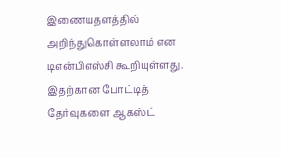இணையதளத்தில் அறிந்துகொள்ளலாம் என டிஎன்பிஎஸ்சி கூறியுள்ளது.
இதற்கான போட்டித் தேர்வுகளை ஆகஸ்ட்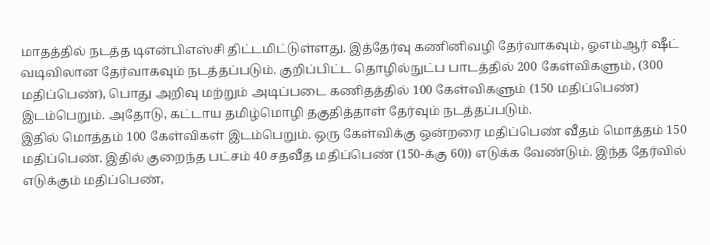மாதத்தில் நடத்த டிஎன்பிஎஸ்சி திட்டமிட்டுள்ளது. இத்தேர்வு கணினிவழி தேர்வாகவும், ஓஎம்ஆர் ஷீட் வடிவிலான தேர்வாகவும் நடத்தப்படும். குறிப்பிட்ட தொழில்நுட்ப பாடத்தில் 200 கேள்விகளும், (300 மதிப்பெண்), பொது அறிவு மற்றும் அடிப்படை கணிதத்தில் 100 கேள்விகளும் (150 மதிப்பெண்) இடம்பெறும். அதோடு, கட்டாய தமிழ்மொழி தகுதித்தாள் தேர்வும் நடத்தப்படும்.
இதில் மொத்தம் 100 கேள்விகள் இடம்பெறும். ஒரு கேள்விக்கு ஒன்றரை மதிப்பெண் வீதம் மொத்தம் 150 மதிப்பெண். இதில் குறைந்த பட்சம் 40 சதவீத மதிப்பெண் (150-க்கு 60)) எடுக்க வேண்டும். இந்த தேர்வில் எடுக்கும் மதிப்பெண்,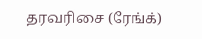தரவரிசை (ரேங்க்)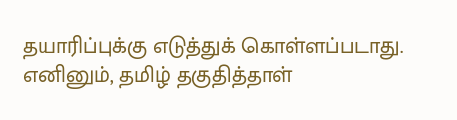தயாரிப்புக்கு எடுத்துக் கொள்ளப்படாது. எனினும், தமிழ் தகுதித்தாள்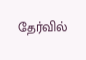தேர்வில்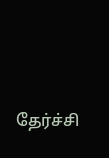தேர்ச்சி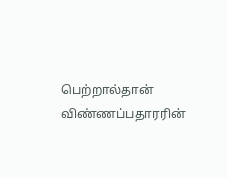பெற்றால்தான் விண்ணப்பதாரரின்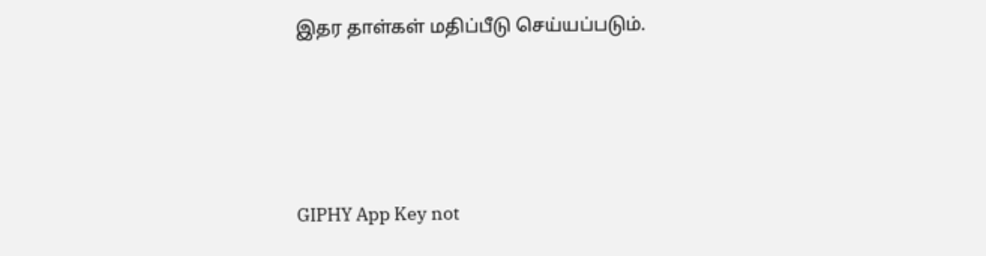இதர தாள்கள் மதிப்பீடு செய்யப்படும்.




GIPHY App Key not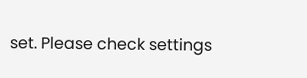set. Please check settings